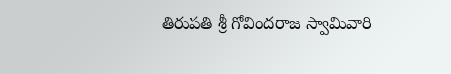తిరుపతి శ్రీ గోవిందరాజ స్వామివారి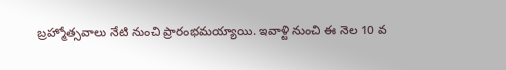బ్రహ్మోత్సవాలు నేటి నుంచి ప్రారంభమయ్యాయి. ఇవాళ్టి నుంచి ఈ నెల 10 వ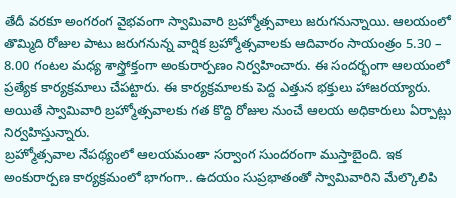తేదీ వరకూ అంగరంగ వైభవంగా స్వామివారి బ్రహ్మోత్సవాలు జరుగనున్నాయి. ఆలయంలో తొమ్మిది రోజుల పాటు జరుగనున్న వార్షిక బ్రహ్మోత్సవాలకు ఆదివారం సాయంత్రం 5.30 – 8.00 గంటల మధ్య శాస్త్రోక్తంగా అంకురార్పణం నిర్వహించారు. ఈ సందర్భంగా ఆలయంలో ప్రత్యేక కార్యక్రమాలు చేపట్టారు. ఈ కార్యక్రమాలకు పెద్ద ఎత్తున భక్తులు హాజరయ్యారు. అయితే స్వామివారి బ్రహ్మోత్సవాలకు గత కొద్ది రోజుల నుంచే ఆలయ అధికారులు ఏర్పాట్లు నిర్వహిస్తున్నారు.
బ్రహ్మోత్సవాల నేపథ్యంలో ఆలయమంతా సర్వాంగ సుందరంగా ముస్తాబైంది. ఇక అంకురార్పణ కార్యక్రమంలో భాగంగా.. ఉదయం సుప్రభాతంతో స్వామివారిని మేల్కొలిపి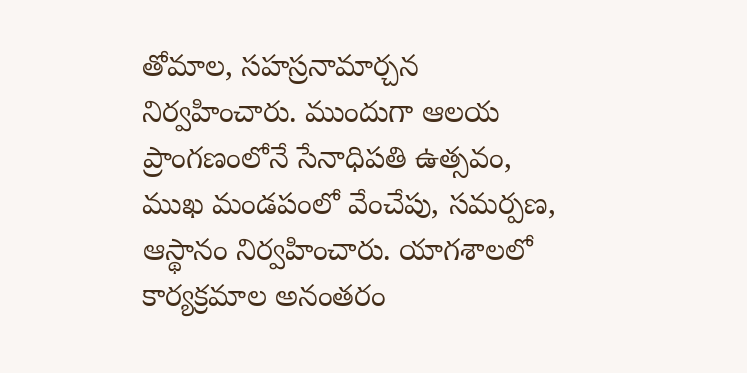తోమాల, సహస్రనామార్చన నిర్వహించారు. ముందుగా ఆలయ ప్రాంగణంలోనే సేనాధిపతి ఉత్సవం, ముఖ మండపంలో వేంచేపు, సమర్పణ, ఆస్థానం నిర్వహించారు. యాగశాలలో కార్యక్రమాల అనంతరం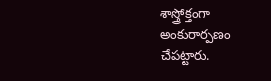శాస్త్రోక్తంగా అంకురార్పణం చేపట్టారు.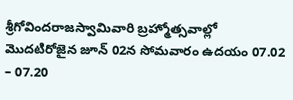శ్రీగోవిందరాజస్వామివారి బ్రహ్మోత్సవాల్లో మొదటిరోజైన జూన్ 02న సోమవారం ఉదయం 07.02 – 07.20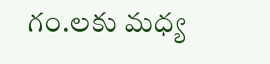గం.లకు మధ్య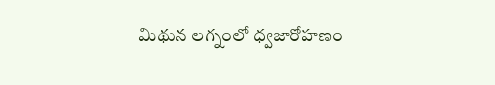మిథున లగ్నంలో ధ్వజారోహణం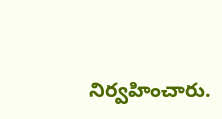నిర్వహించారు.